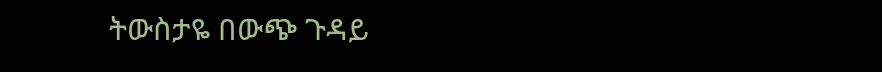ትውስታዬ በውጭ ጉዳይ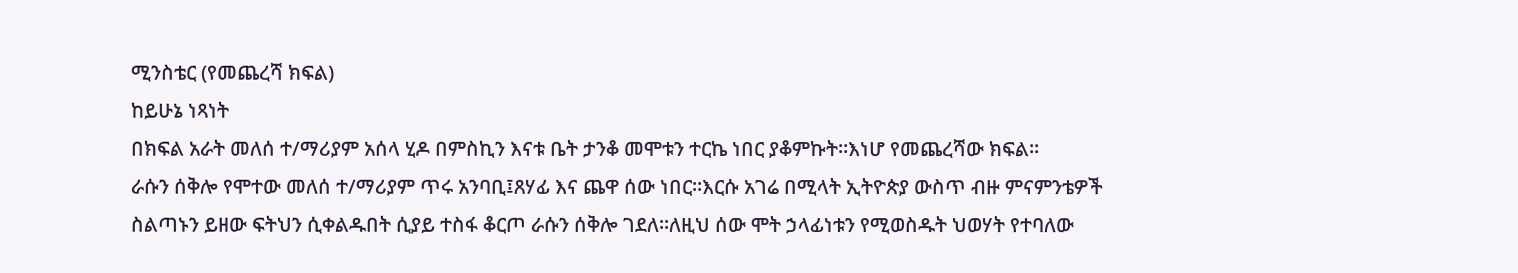ሚንስቴር (የመጨረሻ ክፍል)
ከይሁኔ ነጻነት
በክፍል አራት መለሰ ተ/ማሪያም አሰላ ሂዶ በምስኪን እናቱ ቤት ታንቆ መሞቱን ተርኬ ነበር ያቆምኩት።እነሆ የመጨረሻው ክፍል።
ራሱን ሰቅሎ የሞተው መለሰ ተ/ማሪያም ጥሩ አንባቢ፤ጸሃፊ እና ጨዋ ሰው ነበር።እርሱ አገሬ በሚላት ኢትዮጵያ ውስጥ ብዙ ምናምንቴዎች ስልጣኑን ይዘው ፍትህን ሲቀልዱበት ሲያይ ተስፋ ቆርጦ ራሱን ሰቅሎ ገደለ።ለዚህ ሰው ሞት ኃላፊነቱን የሚወስዱት ህወሃት የተባለው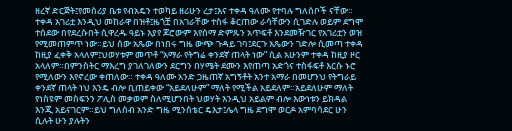ዘረኛ ድርጅት፤የመስሪያ ቤቱ የብአዴን ተወካይ ዘሪሁን ረታ፤እና ተቀዳ ዓለሙ የተባሉ ግለሰቦች ናቸው።
ተቀዳ አገሪቷ እንዲህ መከራዋ በዝቶ፤ዜጎቿ በአገራቸው ተስፋ ቆርጠው ራሳቸውን ሲገድሉ ወይም ደግሞ ተሰደው በየደረሱበት ሲዋረዱ ዓይኑ እያየ ጆሮውም እየሰማ ድምጹን አጥፍቶ እንደመዥገር የአገሪቷን ወዝ የሚመጠምጥ ነው።ይህ ሰው አጼው በነበሩ ግዜ ውጭ ጉዳይ ገባ፤ደርጉ አጼውን ገድሎ ሲመጣ ተቀዳ ከዚያ ፈቀቅ አላለም፤ህወሃቱም መጥቶ “አማራ የትግሬ ቀንደኛ ጠላት ነው” ሲል አሁንም ተቀዳ ከዚያ ዞር አላለም።በምንስትር ማእረግ ያገለገለውን ደርግን በሃሜት ደሙን እየጠጣ አድጎና ተስፋፍቶ እርሱ ኑሮ የሚለውን እየኖረው ቀጠለው። ተቀዳ ዓለሙ አንድ ጋዜጠኛ አግኝቶት አንተ አማራ በመሆንህ የትግራይ ቀንደኛ ጠላት ነህ እንዴ ብሎ ቢጠይቀው “አይደለሁም” ማለት የሚችል አይደለም።አይደለሁም ማለት የነስዩም መስፍንን ፖሊስ መቃወም ስለሚሆንበት ህወሃት እንዲህ አይልም ብሎ እውነቱን ይክዳል እንጂ አይናገርም።ይህ ግለሰብ አንድ ግዜ ሚንስቴር ዴእታ፤ሌላ ግዜ ደግሞ ወርዶ አምባሳደር ሁን ሲሉት ሁን ያሉትን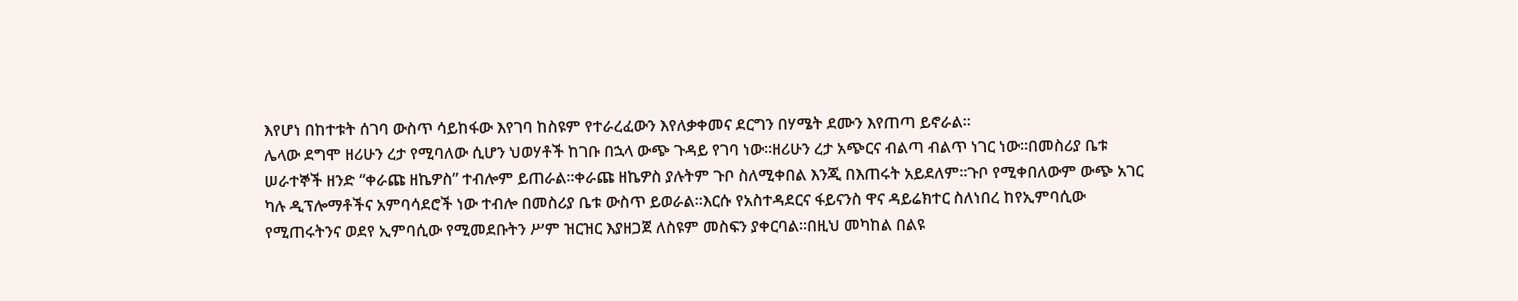እየሆነ በከተቱት ሰገባ ውስጥ ሳይከፋው እየገባ ከስዩም የተራረፈውን እየለቃቀመና ደርግን በሃሜት ደሙን እየጠጣ ይኖራል።
ሌላው ደግሞ ዘሪሁን ረታ የሚባለው ሲሆን ህወሃቶች ከገቡ በኋላ ውጭ ጉዳይ የገባ ነው።ዘሪሁን ረታ አጭርና ብልጣ ብልጥ ነገር ነው።በመስሪያ ቤቱ ሠራተኞች ዘንድ “ቀራጩ ዘኬዎስ” ተብሎም ይጠራል።ቀራጩ ዘኬዎስ ያሉትም ጉቦ ስለሚቀበል እንጂ በእጠሩት አይደለም።ጉቦ የሚቀበለውም ውጭ አገር ካሉ ዲፕሎማቶችና አምባሳደሮች ነው ተብሎ በመስሪያ ቤቱ ውስጥ ይወራል።እርሱ የአስተዳደርና ፋይናንስ ዋና ዳይሬክተር ስለነበረ ከየኢምባሲው የሚጠሩትንና ወደየ ኢምባሲው የሚመደቡትን ሥም ዝርዝር እያዘጋጀ ለስዩም መስፍን ያቀርባል።በዚህ መካከል በልዩ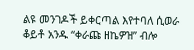ልዩ መንገዶች ይቀርጣል እየተባለ ሲወራ ቆይቶ አንዱ “ቀራጩ ዘኬዎዝ” ብሎ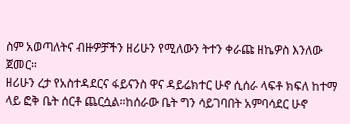ስም አወጣለትና ብዙዎቻችን ዘሪሁን የሚለውን ትተን ቀራጩ ዘኬዎስ እንለው ጀመር።
ዘሪሁን ረታ የአስተዳደርና ፋይናንስ ዋና ዳይሬክተር ሁኖ ሲሰራ ላፍቶ ክፍለ ከተማ ላይ ፎቅ ቤት ሰርቶ ጨርሷል።ከሰራው ቤት ግን ሳይገባበት አምባሳደር ሁኖ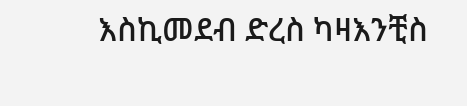እስኪመደብ ድረስ ካዛእንቺስ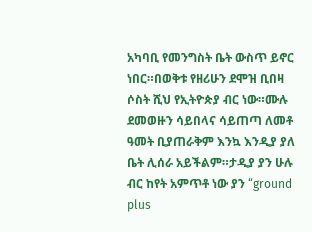አካባቢ የመንግስት ቤት ውስጥ ይኖር ነበር።በወቅቱ የዘሪሁን ደሞዝ ቢበዛ ሶስት ሺህ የኢትዮጵያ ብር ነው።ሙሉ ደመወዙን ሳይበላና ሳይጠጣ ለመቶ ዓመት ቢያጠራቅም እንኳ እንዲያ ያለ ቤት ሊሰራ አይችልም።ታዲያ ያን ሁሉ ብር ከየት አምጥቶ ነው ያን “ground plus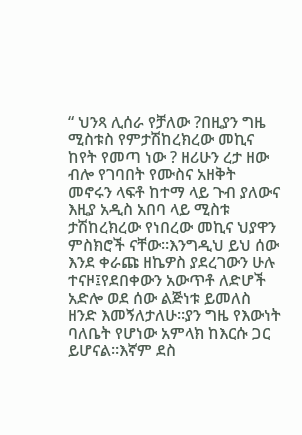“ ህንጻ ሊሰራ የቻለው ?በዚያን ግዜ ሚስቱስ የምታሽከረክረው መኪና ከየት የመጣ ነው ? ዘሪሁን ረታ ዘው ብሎ የገባበት የሙስና አዘቅት መኖሩን ላፍቶ ከተማ ላይ ጉብ ያለውና እዚያ አዲስ አበባ ላይ ሚስቱ ታሽከረክረው የነበረው መኪና ህያዋን ምስክሮች ናቸው።እንግዲህ ይህ ሰው እንደ ቀራጩ ዘኬዎስ ያደረገውን ሁሉ ተናዞ፤የደበቀውን አውጥቶ ለድሆች አድሎ ወደ ሰው ልጅነቱ ይመለስ ዘንድ እመኝለታለሁ።ያን ግዜ የእውነት ባለቤት የሆነው አምላክ ከእርሱ ጋር ይሆናል።እኛም ደስ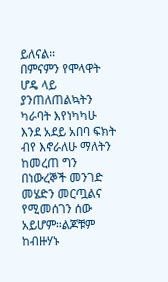ይለናል።
በምናምን የሞላዋት ሆዴ ላይ ያንጠለጠልኳትን ካራባት እየነካካሁ እንደ አደይ አበባ ፍክት ብየ እኖራለሁ ማለትን ከመረጠ ግን በነውረኞች መንገድ መሄድን መርጧልና የሚመሰገን ሰው አይሆም።ልጆቹም ከብዙሃኑ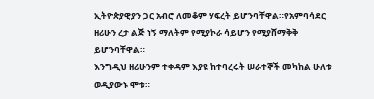ኢትዮጵያዊያን ጋር አብሮ ለመቆም ሃፍረት ይሆንባቸዋል።የአምባሳደር ዘሪሁን ረታ ልጅ ነኝ ማለትም የሚያኮራ ሳይሆን የሚያሸማቅቅ ይሆንባቸዋል።
እንግዲህ ዘሪሁንም ተቀዳም እያዩ ከተባረሩት ሠራተኞች መካከል ሁለቱ ወዲያውኑ ሞቱ።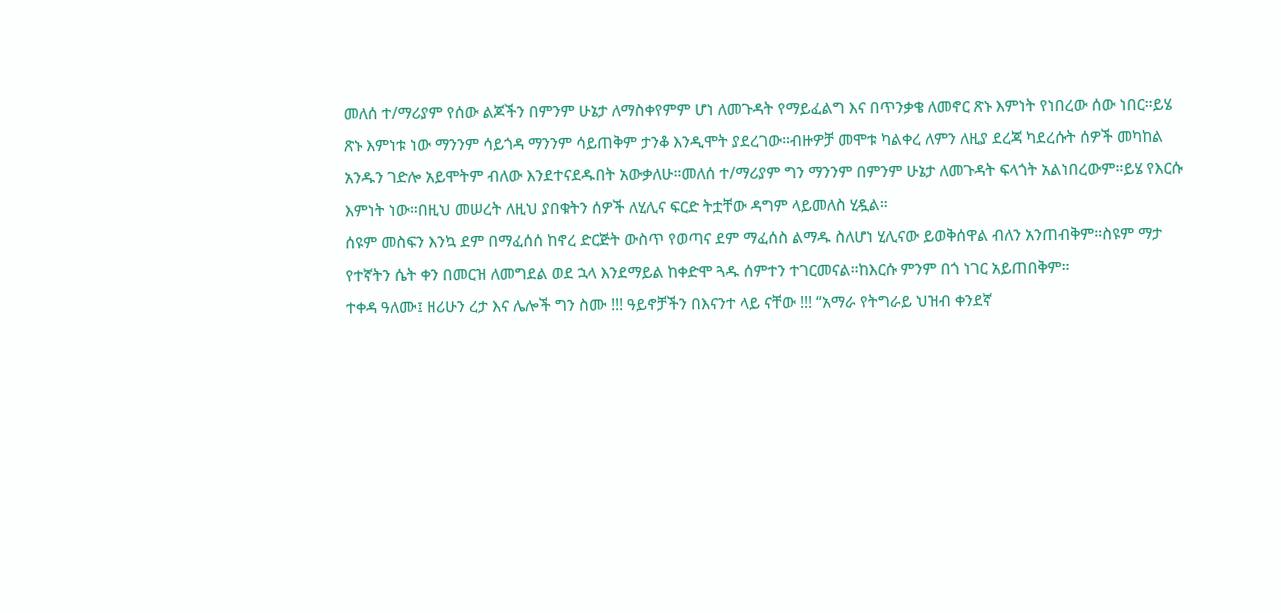መለሰ ተ/ማሪያም የሰው ልጆችን በምንም ሁኔታ ለማስቀየምም ሆነ ለመጉዳት የማይፈልግ እና በጥንቃቄ ለመኖር ጽኑ እምነት የነበረው ሰው ነበር።ይሄ ጽኑ እምነቱ ነው ማንንም ሳይጎዳ ማንንም ሳይጠቅም ታንቆ እንዲሞት ያደረገው።ብዙዎቻ መሞቱ ካልቀረ ለምን ለዚያ ደረጃ ካደረሱት ሰዎች መካከል አንዱን ገድሎ አይሞትም ብለው እንደተናደዱበት አውቃለሁ።መለሰ ተ/ማሪያም ግን ማንንም በምንም ሁኔታ ለመጉዳት ፍላጎት አልነበረውም።ይሄ የእርሱ እምነት ነው።በዚህ መሠረት ለዚህ ያበቁትን ሰዎች ለሂሊና ፍርድ ትቷቸው ዳግም ላይመለስ ሂዷል።
ሰዩም መስፍን እንኳ ደም በማፈሰሰ ከኖረ ድርጅት ውስጥ የወጣና ደም ማፈሰስ ልማዱ ስለሆነ ሂሊናው ይወቅሰዋል ብለን አንጠብቅም።ስዩም ማታ የተኛትን ሴት ቀን በመርዝ ለመግደል ወደ ኋላ እንደማይል ከቀድሞ ጓዱ ሰምተን ተገርመናል።ከእርሱ ምንም በጎ ነገር አይጠበቅም።
ተቀዳ ዓለሙ፤ ዘሪሁን ረታ እና ሌሎች ግን ስሙ !!! ዓይኖቻችን በእናንተ ላይ ናቸው !!! “አማራ የትግራይ ህዝብ ቀንደኛ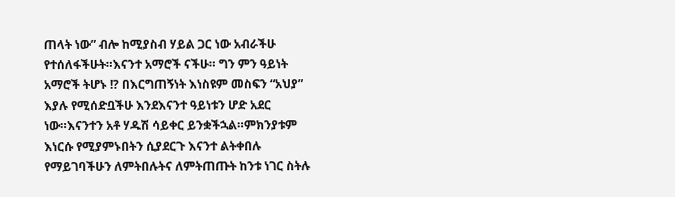ጠላት ነው” ብሎ ከሚያስብ ሃይል ጋር ነው አብራችሁ የተሰለፋችሁት።እናንተ አማሮች ናችሁ። ግን ምን ዓይነት አማሮች ትሆኑ !? በእርግጠኝነት እነስዩም መስፍን “አህያ” እያሉ የሚሰድቧችሁ እንደእናንተ ዓይነቱን ሆድ አደር ነው።እናንተን አቶ ሃዱሽ ሳይቀር ይንቋችኋል።ምክንያቱም እነርሱ የሚያምኑበትን ሲያደርጉ እናንተ ልትቀበሉ የማይገባችሁን ለምትበሉትና ለምትጠጡት ከንቱ ነገር ስትሉ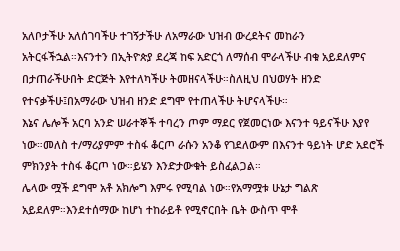አለቦታችሁ አለሰገባችሁ ተገኝታችሁ ለአማራው ህዝብ ውረደትና መከራን አትርፋችኋል።እናንተን በኢትዮጵያ ደረጃ ከፍ አድርጎ ለማሰብ ሞራላችሁ ብቁ አይደለምና በታጠራችሁበት ድርጅት እየተለካችሁ ትመዘናላችሁ።ስለዚህ በህወሃት ዘንድ የተናቃችሁ፤በአማራው ህዝብ ዘንድ ደግሞ የተጠላችሁ ትሆናላችሁ።
እኔና ሌሎች አርባ አንድ ሠራተኞች ተባረን ጦም ማደር የጀመርነው እናንተ ዓይናችሁ እያየ ነው።መለስ ተ/ማሪያምም ተስፋ ቆርጦ ራሱን አንቆ የገደለውም በእናንተ ዓይነት ሆድ አደሮች ምክንያት ተስፋ ቆርጦ ነው።ይሄን እንድታውቁት ይስፈልጋል።
ሌላው ሟች ደግሞ አቶ አክሎግ እምሩ የሚባል ነው።የአማሟቱ ሁኔታ ግልጽ አይደለም።እንደተሰማው ከሆነ ተከራይቶ የሚኖርበት ቤት ውስጥ ሞቶ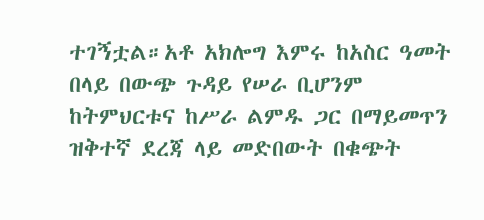ተገኝቷል።አቶ አክሎግ እምሩ ከአስር ዓመት በላይ በውጭ ጉዳይ የሠራ ቢሆንም ከትምህርቱና ከሥራ ልምዱ ጋር በማይመጥን ዝቅተኛ ደረጃ ላይ መድበውት በቁጭት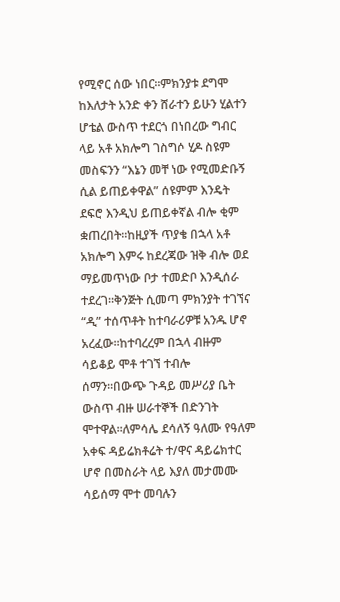የሚኖር ሰው ነበር።ምክንያቱ ደግሞ ከእለታት አንድ ቀን ሸራተን ይሁን ሂልተን ሆቴል ውስጥ ተደርጎ በነበረው ግብር ላይ አቶ አክሎግ ገስግሶ ሂዶ ስዩም መስፍንን “እኔን መቸ ነው የሚመድቡኝ ሲል ይጠይቀዋል” ሰዩምም እንዴት ደፍሮ እንዲህ ይጠይቀኛል ብሎ ቂም ቋጠረበት።ከዚያች ጥያቄ በኋላ አቶ አክሎግ እምሩ ከደረጃው ዝቅ ብሎ ወደ ማይመጥነው ቦታ ተመድቦ እንዲሰራ ተደረገ።ቅንጅት ሲመጣ ምክንያት ተገኘና “ዲ” ተሰጥቶት ከተባራሪዎቹ አንዱ ሆኖ አረፈው።ከተባረረም በኋላ ብዙም ሳይቆይ ሞቶ ተገኘ ተብሎ ሰማን።በውጭ ጉዳይ መሥሪያ ቤት ውስጥ ብዙ ሠራተኞች በድንገት ሞተዋል።ለምሳሌ ደሳለኝ ዓለሙ የዓለም አቀፍ ዳይሬክቶሬት ተ/ዋና ዳይሬክተር ሆኖ በመስራት ላይ እያለ መታመሙ ሳይሰማ ሞተ መባሉን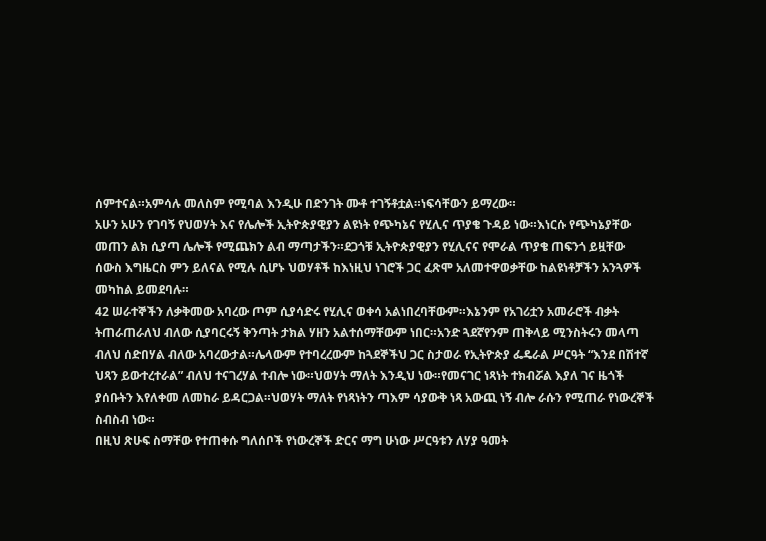ሰምተናል።አምሳሉ መለስም የሚባል እንዲሁ በድንገት ሙቶ ተገኝቶቷል።ነፍሳቸውን ይማረው።
አሁን አሁን የገባኝ የህወሃት እና የሌሎች ኢትዮጵያዊያን ልዩነት የጭካኔና የሂሊና ጥያቄ ጉዳይ ነው።እነርሱ የጭካኔያቸው መጠን ልክ ሲያጣ ሌሎች የሚጨክን ልብ ማጣታችን።ደጋጎቹ ኢትዮጵያዊያን የሂሊናና የሞራል ጥያቄ ጠፍንጎ ይዟቸው ሰውስ እግዜርስ ምን ይለናል የሚሉ ሲሆኑ ህወሃቶች ከእነዚህ ነገሮች ጋር ፈጽሞ አለመተዋወቃቸው ከልዩነቶቻችን አንጓዎች መካከል ይመደባሉ።
42 ሠራተኞችን ለቃቅመው አባረው ጦም ሲያሳድሩ የሂሊና ወቀሳ አልነበረባቸውም።እኔንም የአገሪቷን አመራሮች ብቃት ትጠራጠራለህ ብለው ሲያባርሩኝ ቅንጣት ታክል ሃዘን አልተሰማቸውም ነበር።አንድ ጓደኛየንም ጠቅላይ ሚንስትሩን መላጣ ብለህ ሰድበሃል ብለው አባረውታል።ሌላውም የተባረረውም ከጓደኞችህ ጋር ስታወራ የኢትዮጵያ ፌዴራል ሥርዓት “እንደ በሽተኛ ህጻን ይውተረተራል” ብለህ ተናገረሃል ተብሎ ነው።ህወሃት ማለት እንዲህ ነው።የመናገር ነጻነት ተክብሯል እያለ ገና ዜጎች ያሰቡትን እየለቀመ ለመከራ ይዳርጋል።ህወሃት ማለት የነጻነትን ጣእም ሳያውቅ ነጻ አውጪ ነኝ ብሎ ራሱን የሚጠራ የነውረኞች ስብስብ ነው።
በዚህ ጽሁፍ ስማቸው የተጠቀሱ ግለሰቦች የነውረኞች ድርና ማግ ሁነው ሥርዓቱን ለሃያ ዓመት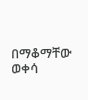በማቆማቸው ወቀሳ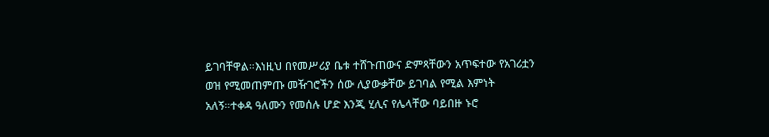ይገባቸዋል።እነዚህ በየመሥሪያ ቤቱ ተሸጉጠውና ድምጻቸውን አጥፍተው የአገሪቷን ወዝ የሚመጠምጡ መዥገሮችን ሰው ሊያውቃቸው ይገባል የሚል እምነት አለኝ።ተቀዳ ዓለሙን የመሰሉ ሆድ እንጂ ሂሊና የሌላቸው ባይበዙ ኑሮ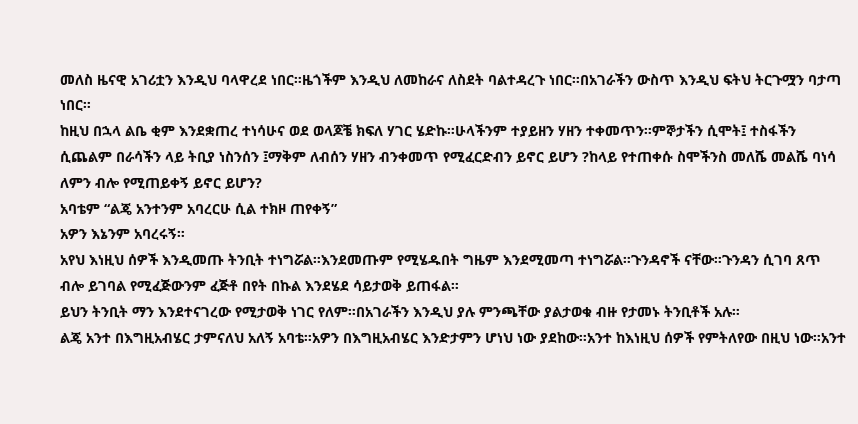መለስ ዜናዊ አገሪቷን እንዲህ ባላዋረደ ነበር።ዜጎችም እንዲህ ለመከራና ለስደት ባልተዳረጉ ነበር።በአገራችን ውስጥ እንዲህ ፍትህ ትርጉሟን ባታጣ ነበር።
ከዚህ በኋላ ልቤ ቂም እንደቋጠረ ተነሳሁና ወደ ወላጆቼ ክፍለ ሃገር ሄድኩ።ሁላችንም ተያይዘን ሃዘን ተቀመጥን።ምኞታችን ሲሞት፤ ተስፋችን ሲጨልም በራሳችን ላይ ትቢያ ነስንሰን ፤ማቅም ለብሰን ሃዘን ብንቀመጥ የሚፈርድብን ይኖር ይሆን ?ከላይ የተጠቀሱ ስሞችንስ መለሼ መልሼ ባነሳ ለምን ብሎ የሚጠይቀኝ ይኖር ይሆን?
አባቴም “ልጄ አንተንም አባረርሁ ሲል ተክዞ ጠየቀኝ”
አዎን እኔንም አባረሩኝ።
አየህ እነዚህ ሰዎች እንዲመጡ ትንቢት ተነግሯል።እንደመጡም የሚሄዱበት ግዜም እንደሚመጣ ተነግሯል።ጉንዳኖች ናቸው።ጉንዳን ሲገባ ጸጥ ብሎ ይገባል የሚፈጅውንም ፈጅቶ በየት በኩል እንደሄደ ሳይታወቅ ይጠፋል።
ይህን ትንቢት ማን እንደተናገረው የሚታወቅ ነገር የለም።በአገራችን እንዲህ ያሉ ምንጫቸው ያልታወቁ ብዙ የታመኑ ትንቢቶች አሉ።
ልጄ አንተ በእግዚአብሄር ታምናለህ አለኝ አባቴ።አዎን በእግዚአብሄር እንድታምን ሆነህ ነው ያደከው።አንተ ከእነዚህ ሰዎች የምትለየው በዚህ ነው።አንተ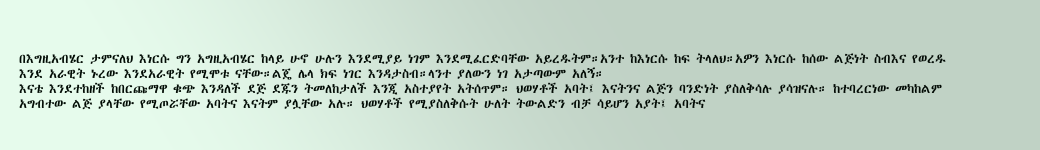በእግዚአብሄር ታምናለህ እነርሱ ግን አግዚአብሄር ከላይ ሁኖ ሁሉን እንደሚያይ ነገም እንደሚፈርድባቸው አይረዱትም።አንተ ከእነርሱ ከፍ ትላለህ።አዎን እነርሱ ከሰው ልጅነት ስብእና የወረዱ እንደ አራዊት ኑረው እንደአራዊት የሚሞቱ ናቸው።ልጄ ሌላ ክፍ ነገር እንዳታስብ።ላንተ ያለውን ነገ አታጣውም አለኝ።
እናቴ እንደተከዘች ከበርጩማዋ ቁጭ እንዳለች ደጅ ደጁን ትመለከታለች እንጂ አስተያየት አትሰጥም። ህወሃቶች አባት፤ እናትንና ልጅን ባንድነት ያስለቅሳሉ ያሳዝናሉ። ከተባረርነው መካከልም አግብተው ልጅ ያላቸው የሚጦሯቸው አባትና እናትም ያሏቸው አሉ። ህወሃቶች የሚያስለቅሱት ሁለት ትውልድን ብቻ ሳይሆን አያት፤ አባትና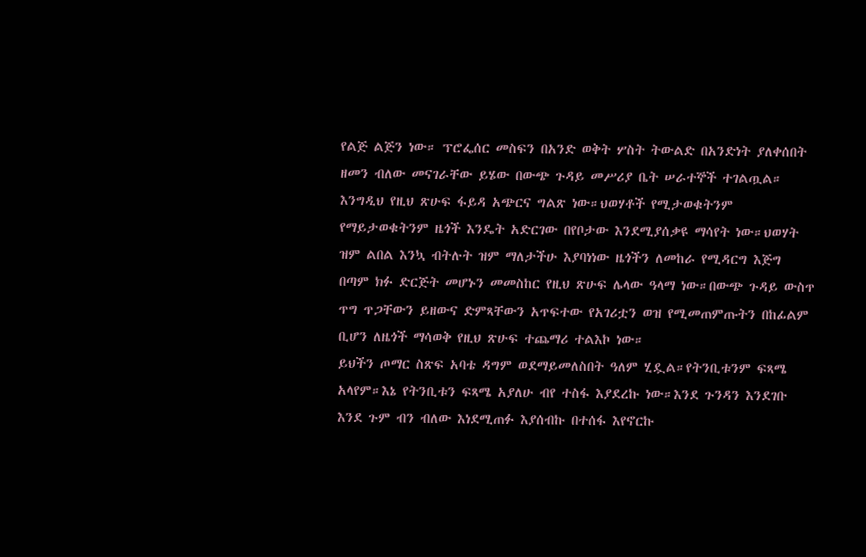የልጅ ልጅን ነው። ፕሮፌሰር መስፍን በአንድ ወቅት ሦስት ትውልድ በአንድነት ያለቀሰበት ዘመን ብለው መናገራቸው ይሄው በውጭ ጉዳይ መሥሪያ ቤት ሠራተኞች ተገልጧል።
እንግዲህ የዚህ ጽሁፍ ፋይዳ አጭርና ግልጽ ነው።ህወሃቶች የሚታወቁትንም የማይታወቁትንም ዜጎች እንዴት አድርገው በየቦታው እንደሚያሰቃዩ ማሳየት ነው።ህወሃት ዝም ልበል እንኳ ብትሉት ዝም ማለታችሁ እያባነነው ዜጎችን ለመከራ የሚዳርግ እጅግ በጣም ክፉ ድርጅት መሆኑን መመስከር የዚህ ጽሁፍ ሌላው ዓላማ ነው።በውጭ ጉዳይ ውስጥ ጥግ ጥጋቸውን ይዘውና ድምጻቸውን አጥፍተው የአገሪቷን ወዝ የሚመጠምጡትን በከፊልም ቢሆን ለዜጎች ማሳወቅ የዚህ ጽሁፍ ተጨማሪ ተልእኮ ነው።
ይህችን ጦማር ስጽፍ አባቴ ዳግም ወደማይመለስበት ዓለም ሂዷል።የትንቢቱንም ፍጻሜ አላየም።እኔ የትንቢቱን ፍጻሜ አያለሁ ብየ ተስፋ እያደረኩ ነው።እንደ ጉንዳን እንደገቡ እንደ ጉም ብን ብለው እነደሚጠፉ እያሰብኩ በተሰፋ እየኖርኩ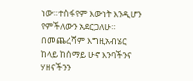ነው።ተስፋየም እውነት እንዲሆን የምችለውን አደርጋለሁ።
በመጨረሻም እግዚአብሄር ከላይ ከሰማይ ሁኖ እንባችንና ሃዘናችንን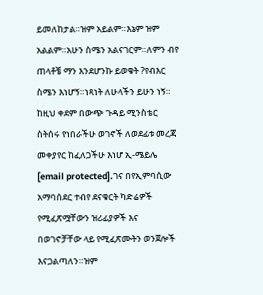ይመለከታል።ዝም አይልም።እኔም ዝም አልልም።አሁን ስሜን አልናገርም።ለምን ብየ ጠላቶቼ ማን እንደሆንኩ ይወቁት ?የብእር ስሜን እነሆኝ።ነጻነት ለሁላችን ይሁን ነኝ።
ከዚህ ቀደም በውጭ ጉዳይ ሚንስቴር ስትሰሩ የነበራችሁ ወገኖች ለወደፊቱ መረጃ መቀያየር ከፈለጋችሁ እነሆ ኢ-ሜይሌ [email protected].ገና በየኢምባሲው አማባሰደር ተብየ ደናቁርት ካድሬዎች የሚፈጽሟቸውን ዝሪፊያዎች እና በወገኖቻቸው ላይ የሚፈጽሙትን ወንጀሎች እናጋልጣለን።ዝም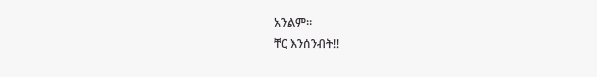አንልም።
ቸር እንሰንብት!!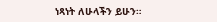ነጻነት ለሁላችን ይሁን።